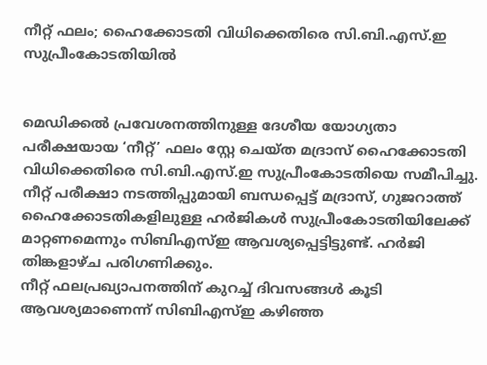നീറ്റ് ഫലം; ഹൈക്കോടതി വിധിക്കെതിരെ സി.ബി.എസ്.ഇ സുപ്രീംകോടതിയില്‍


മെഡിക്കല്‍ പ്രവേശനത്തിനുള്ള ദേശീയ യോഗ്യതാ പരീക്ഷയായ ‘നീറ്റ്’ ഫലം സ്റ്റേ ചെയ്ത മദ്രാസ് ഹൈക്കോടതി വിധിക്കെതിരെ സി.ബി.എസ്.ഇ സുപ്രീംകോടതിയെ സമീപിച്ചു. നീറ്റ് പരീക്ഷാ നടത്തിപ്പുമായി ബന്ധപ്പെട്ട് മദ്രാസ്, ഗുജറാത്ത് ഹൈക്കോടതികളിലുള്ള ഹര്‍ജികള്‍ സുപ്രീംകോടതിയിലേക്ക് മാറ്റണമെന്നും സിബിഎസ്ഇ ആവശ്യപ്പെട്ടിട്ടുണ്ട്. ഹര്‍ജി തിങ്കളാഴ്ച പരിഗണിക്കും.
നീറ്റ് ഫലപ്രഖ്യാപനത്തിന് കുറച്ച് ദിവസങ്ങള്‍ കൂടി ആവശ്യമാണെന്ന് സിബിഎസ്ഇ കഴിഞ്ഞ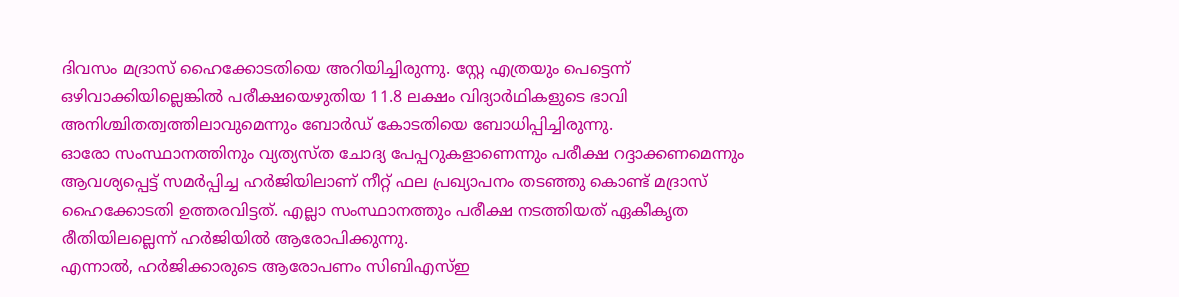ദിവസം മദ്രാസ് ഹൈക്കോടതിയെ അറിയിച്ചിരുന്നു. സ്റ്റേ എത്രയും പെട്ടെന്ന് ഒഴിവാക്കിയില്ലെങ്കില്‍ പരീക്ഷയെഴുതിയ 11.8 ലക്ഷം വിദ്യാര്‍ഥികളുടെ ഭാവി അനിശ്ചിതത്വത്തിലാവുമെന്നും ബോര്‍ഡ് കോടതിയെ ബോധിപ്പിച്ചിരുന്നു.
ഓരോ സംസ്ഥാനത്തിനും വ്യത്യസ്ത ചോദ്യ പേപ്പറുകളാണെന്നും പരീക്ഷ റദ്ദാക്കണമെന്നും ആവശ്യപ്പെട്ട് സമര്‍പ്പിച്ച ഹര്‍ജിയിലാണ് നീറ്റ് ഫല പ്രഖ്യാപനം തടഞ്ഞു കൊണ്ട് മദ്രാസ് ഹൈക്കോടതി ഉത്തരവിട്ടത്. എല്ലാ സംസ്ഥാനത്തും പരീക്ഷ നടത്തിയത് ഏകീകൃത രീതിയിലല്ലെന്ന് ഹര്‍ജിയില്‍ ആരോപിക്കുന്നു.
എന്നാല്‍, ഹര്‍ജിക്കാരുടെ ആരോപണം സിബിഎസ്ഇ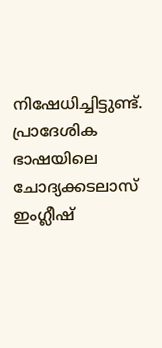നിഷേധിച്ചിട്ടുണ്ട്. പ്രാദേശിക ഭാഷയിലെ ചോദ്യക്കടലാസ് ഇംഗ്ലീഷ്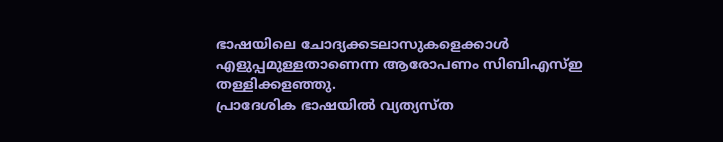ഭാഷയിലെ ചോദ്യക്കടലാസുകളെക്കാള്‍ എളുപ്പമുള്ളതാണെന്ന ആരോപണം സിബിഎസ്ഇ തള്ളിക്കളഞ്ഞു.
പ്രാദേശിക ഭാഷയില്‍ വ്യത്യസ്ത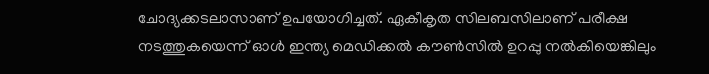ചോദ്യക്കടലാസാണ് ഉപയോഗിച്ചത്. ഏകീകൃത സിലബസിലാണ് പരീക്ഷ നടത്തുകയെന്ന് ഓള്‍ ഇന്ത്യ മെഡിക്കല്‍ കൗണ്‍സില്‍ ഉറപ്പു നല്‍കിയെങ്കിലും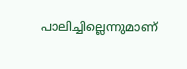പാലിച്ചില്ലെന്നുമാണ്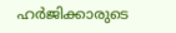ഹര്‍ജിക്കാരുടെ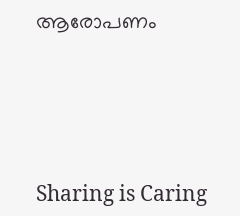ആരോപണം




Sharing is Caring